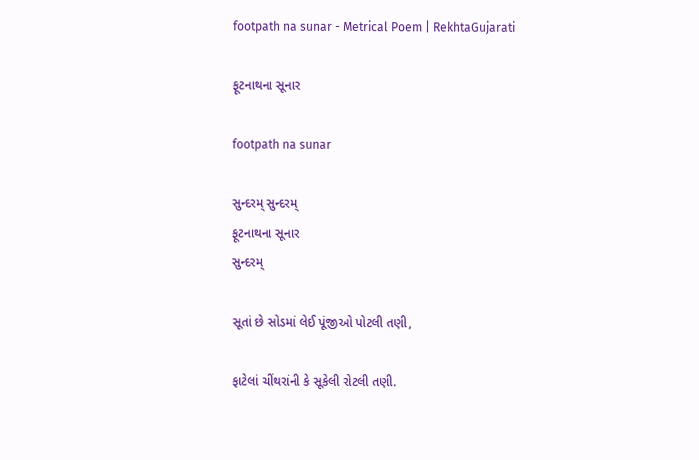footpath na sunar - Metrical Poem | RekhtaGujarati

ફૂટનાથના સૂનાર

footpath na sunar

સુન્દરમ્ સુન્દરમ્
ફૂટનાથના સૂનાર
સુન્દરમ્

સૂતાં છે સોડમાં લેઈ પૂંજીઓ પોટલી તણી,

ફાટેલાં ચીંથરાંની કે સૂકેલી રોટલી તણી.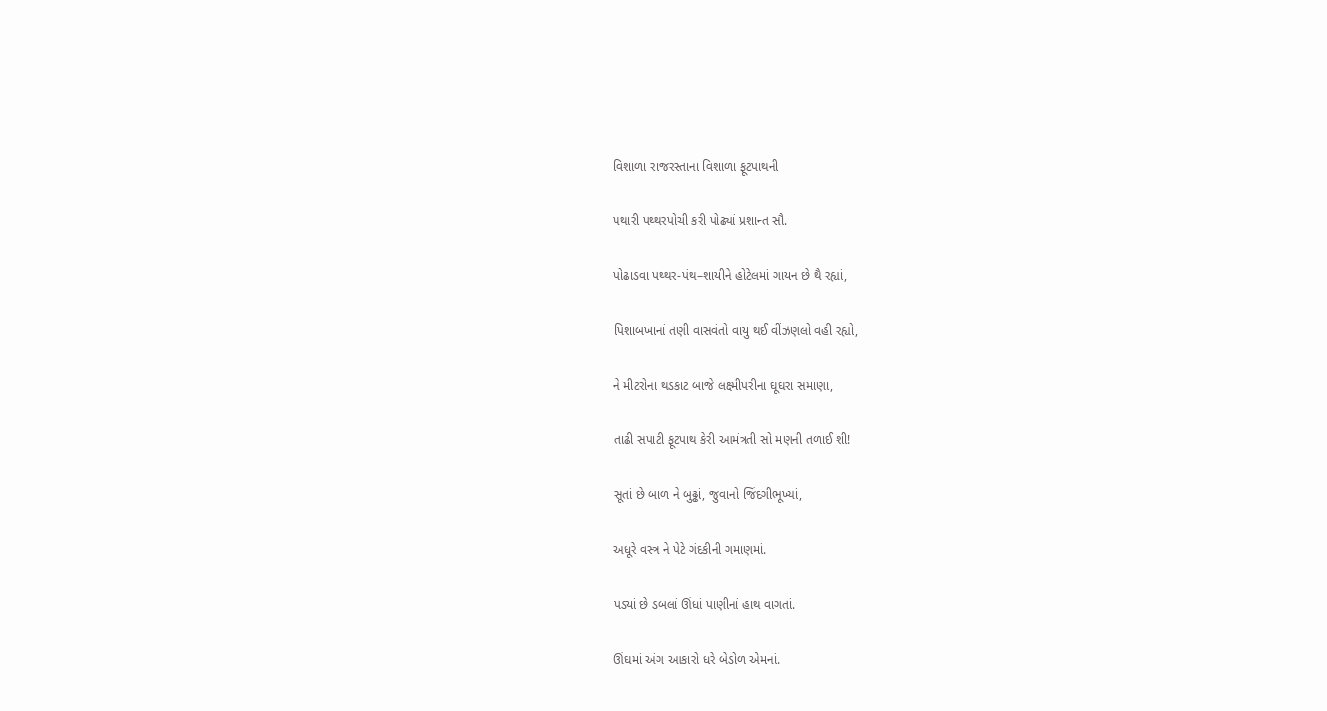વિશાળા રાજરસ્તાના વિશાળા ફૂટપાથની

૫થારી પથ્થરપોચી કરી પોઢ્યાં પ્રશાન્ત સૌ.

પોઢાડવા પથ્થર-પંથ–શાયીને હોટેલમાં ગાયન છે થૈ રહ્યાં,

પિશાબખાનાં તણી વાસવંતો વાયુ થઈ વીંઝણલો વહી રહ્યો,

ને મીટરોના થડકાટ બાજે લક્ષ્મીપરીના ઘૂઘરા સમાણા,

તાઢી સપાટી ફૂટપાથ કેરી આમંત્રતી સો મણની તળાઈ શી!

સૂતાં છે બાળ ને બુઢ્ઢાં, જુવાનો જિંદગીભૂખ્યાં,

અધૂરે વસ્ત્ર ને પેટે ગંદકીની ગમાણમાં.

પડ્યાં છે ડબલાં ઊંધાં પાણીનાં હાથ વાગતાં.

ઊંઘમાં અંગ આકારો ધરે બેડોળ એમનાં.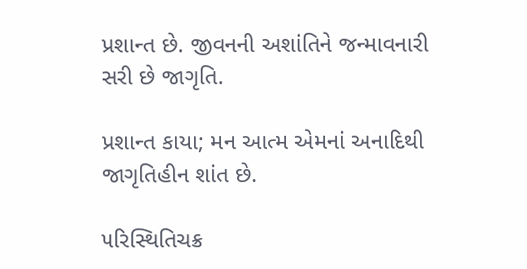પ્રશાન્ત છે. જીવનની અશાંતિને જન્માવનારી સરી છે જાગૃતિ.

પ્રશાન્ત કાયા; મન આત્મ એમનાં અનાદિથી જાગૃતિહીન શાંત છે.

૫રિસ્થિતિચક્ર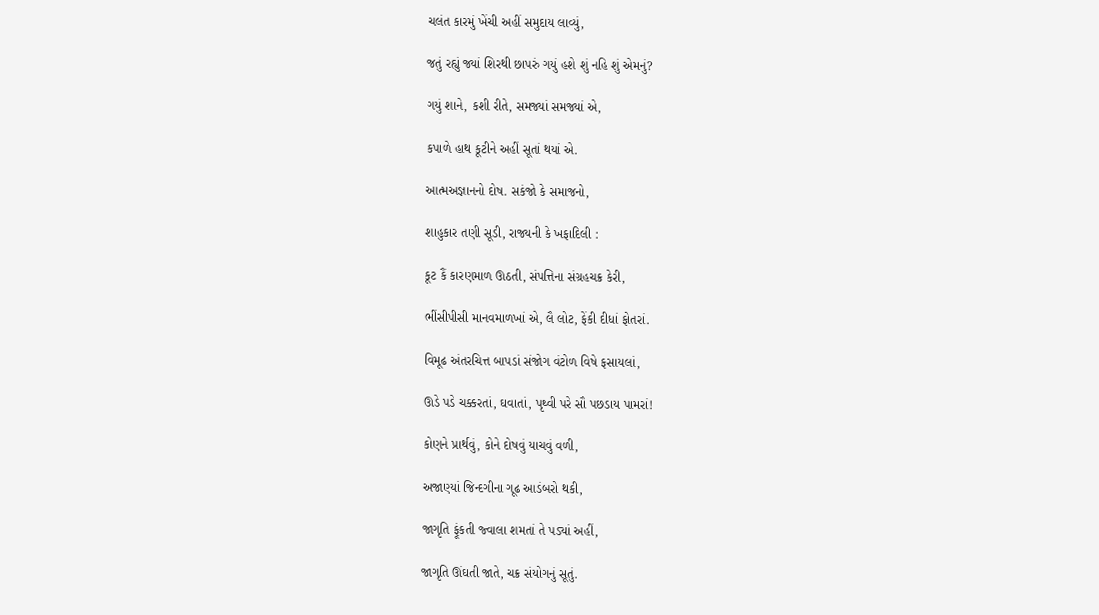ચલંત કારમું ખેંચી અહીં સમુદાય લાવ્યું,

જતું રહ્યું જ્યાં શિરથી છાપરું ગયું હશે શું નહિ શું એમનું?

ગયું શાને, કશી રીતે, સમજ્યાં સમજ્યાં એ,

કપાળે હાથ કૂટીને અહીં સૂતાં થયાં એ.

આત્મઅજ્ઞાનનો દોષ. સકંજો કે સમાજનો,

શાહુકાર તણી સૂડી, રાજ્યની કે ખફાદિલી :

કૂટ કૈં કારણમાળ ઊઠતી, સંપત્તિના સંગ્રહચક્ર કેરી,

ભીંસીપીસી માનવમાળખાં એ, લૈ લોટ, ફેંકી દીધાં ફોતરાં.

વિમૂઢ અંતરચિત્ત બાપડાં સંજોગ વંટોળ વિષે ફસાયલાં,

ઊડે પડે ચક્કરતાં, ઘવાતાં, પૃથ્વી પરે સૌ પછડાય પામરાં!

કોણને પ્રાર્થવું, કોને દોષવું યાચવું વળી,

અજાણ્યાં જિન્દગીના ગૂઢ આડંબરો થકી,

જાગૃતિ ફૂંકતી જ્વાલા શમતાં તે પડ્યાં અહીં,

જાગૃતિ ઊંઘતી જાતે, ચક્ર સંયોગનું સૂતું.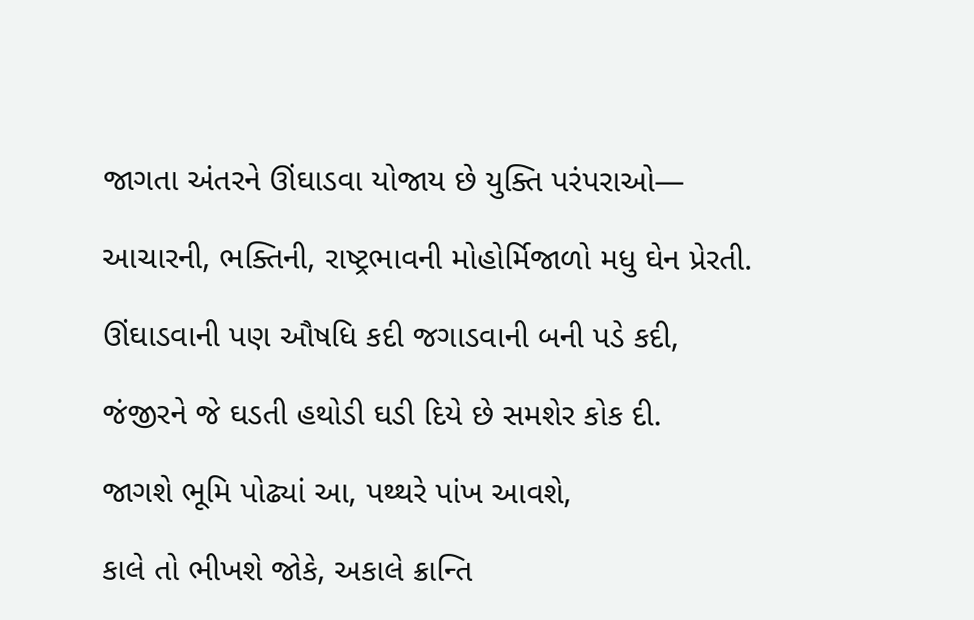જાગતા અંતરને ઊંઘાડવા યોજાય છે યુક્તિ પરંપરાઓ—

આચારની, ભક્તિની, રાષ્ટ્રભાવની મોહોર્મિજાળો મધુ ઘેન પ્રેરતી.

ઊંઘાડવાની પણ ઔષધિ કદી જગાડવાની બની પડે કદી,

જંજીરને જે ઘડતી હથોડી ઘડી દિયે છે સમશેર કોક દી.

જાગશે ભૂમિ પોઢ્યાં આ, પથ્થરે પાંખ આવશે,

કાલે તો ભીખશે જોકે, અકાલે ક્રાન્તિ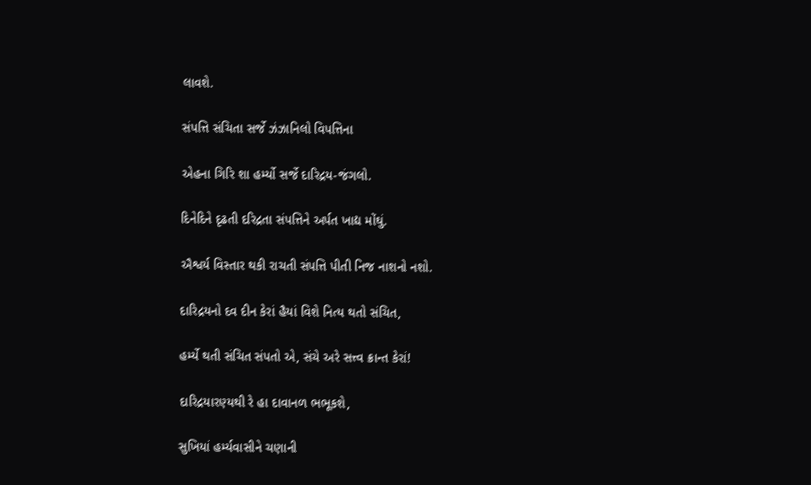લાવશે.

સંપત્તિ સંચિતા સર્જે ઝંઝાનિલો વિપત્તિના

એહના ગિરિ શા હર્મ્યો સર્જે દારિદ્રય-જંગલો.

દિનેદિને દૃઢતી દરિદ્રતા સંપત્તિને અર્પત ખાદ્ય મોંઘું.

ઐશ્વર્ય વિસ્તાર થકી રાચતી સંપત્તિ પીતી નિજ નાશનો નશો.

દારિદ્રયનો દવ દીન કેરાં હૈયાં વિશે નિત્ય થતો સંચિત,

હર્મ્યે થતી સંચિત સંપતો એ, સંચે અરે સત્ત્વ ક્રાન્ત કેરાં!

દારિદ્રયારણ્યથી રે હા દાવાનળ ભભૂકશે,

સુખિયાં હર્મ્યવાસીને ચણાની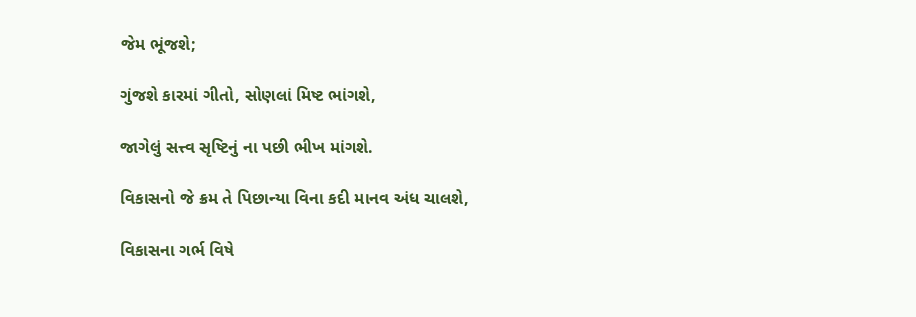જેમ ભૂંજશે;

ગુંજશે કારમાં ગીતો, સોણલાં મિષ્ટ ભાંગશે,

જાગેલું સત્ત્વ સૃષ્ટિનું ના પછી ભીખ માંગશે.

વિકાસનો જે ક્રમ તે પિછાન્યા વિના કદી માનવ અંધ ચાલશે,

વિકાસના ગર્ભ વિષે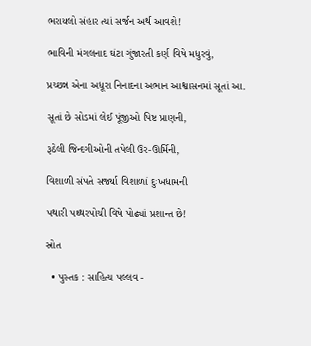ભરાયલો સંહાર ત્યાં સર્જન અર્થ આવશે!

ભાવિની મંગલનાદ ઘંટા ગુંજારતી કર્ણ વિષે મધુરવું,

પ્રચ્છન્ન એના અધૂરા નિનાદના અભાન આશ્વાસનમાં સૂતાં આ.

સૂતાં છે સોડમાં લેઈ પૂંજીઓ પિષ્ટ પ્રાણની,

રૂઠેલી જિન્દગીઓની તપેલી ઉર-ઊર્મિની,

વિશાળી સંપતે સર્જ્યા વિશાળાં દુઃખધામની

પથારી પથ્થરપોચી વિષે પોઢ્યાં પ્રશાન્ત છે!

સ્રોત

  • પુસ્તક : સાહિત્ય પલ્લવ -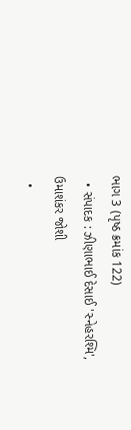ભાગ 3 (પૃષ્ઠ ક્રમાંક 122)
  • સંપાદક : ઝીણાભાઈ દેસાઈ 'સ્નેહરશ્મિ', ઉમાશંકર જોશી
  •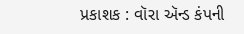પ્રકાશક : વૉરા ઍન્ડ કંપની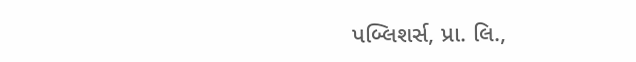પબ્લિશર્સ, પ્રા. લિ.,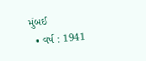મુંબઈ
  • વર્ષ : 1941